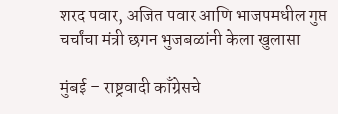शरद पवार, अजित पवार आणि भाजपमधील गुप्त चर्चांचा मंत्री छगन भुजबळांनी केला खुलासा

मुंबई – राष्ट्रवादी काँग्रेसचे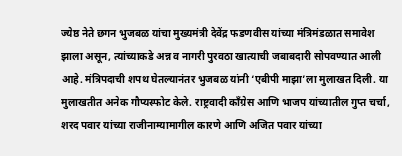ज्येष्ठ नेते छगन भुजबळ यांचा मुख्यमंत्री देवेंद्र फडणवीस यांच्या मंत्रिमंडळात समावेश झाला असून, त्यांच्याकडे अन्न व नागरी पुरवठा खात्याची जबाबदारी सोपवण्यात आली आहे. मंत्रिपदाची शपथ घेतल्यानंतर भुजबळ यांनी ‘एबीपी माझा’ला मुलाखत दिली. या मुलाखतीत अनेक गौप्यस्फोट केले. राष्ट्रवादी काँग्रेस आणि भाजप यांच्यातील गुप्त चर्चा, शरद पवार यांच्या राजीनाम्यामागील कारणे आणि अजित पवार यांच्या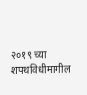२०१९ च्या शपथविधीमागील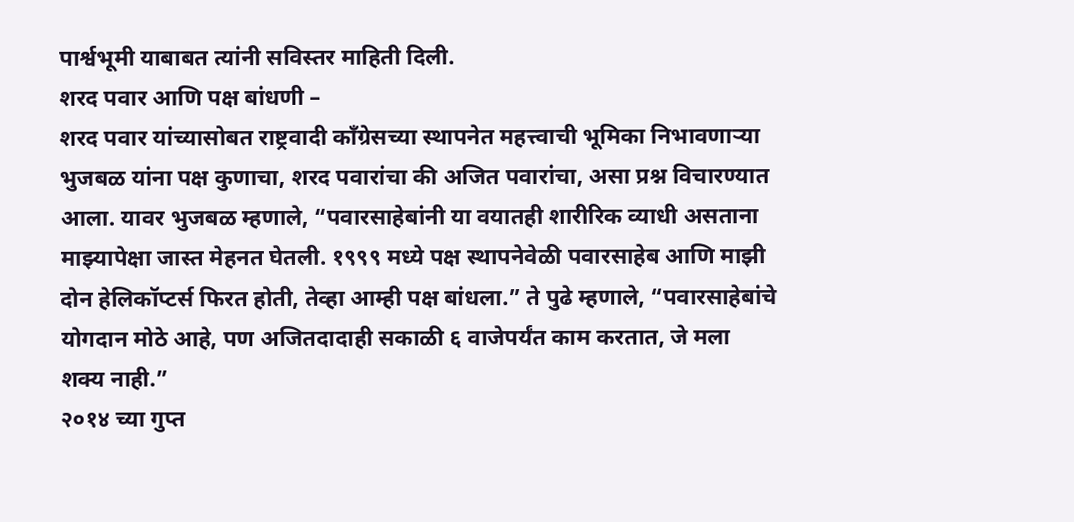पार्श्वभूमी याबाबत त्यांनी सविस्तर माहिती दिली.
शरद पवार आणि पक्ष बांधणी –
शरद पवार यांच्यासोबत राष्ट्रवादी काँग्रेसच्या स्थापनेत महत्त्वाची भूमिका निभावणाऱ्या भुजबळ यांना पक्ष कुणाचा, शरद पवारांचा की अजित पवारांचा, असा प्रश्न विचारण्यात आला. यावर भुजबळ म्हणाले, “पवारसाहेबांनी या वयातही शारीरिक व्याधी असताना माझ्यापेक्षा जास्त मेहनत घेतली. १९९९ मध्ये पक्ष स्थापनेवेळी पवारसाहेब आणि माझी दोन हेलिकॉप्टर्स फिरत होती, तेव्हा आम्ही पक्ष बांधला.” ते पुढे म्हणाले, “पवारसाहेबांचे योगदान मोठे आहे, पण अजितदादाही सकाळी ६ वाजेपर्यंत काम करतात, जे मला शक्य नाही.”
२०१४ च्या गुप्त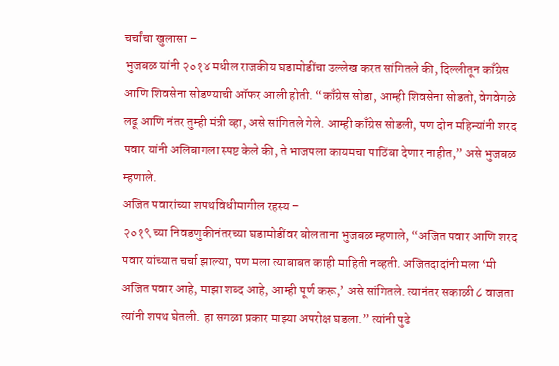चर्चांचा खुलासा –
भुजबळ यांनी २०१४ मधील राजकीय घडामोडींचा उल्लेख करत सांगितले की, दिल्लीतून काँग्रेस आणि शिवसेना सोडण्याची ऑफर आली होती. “काँग्रेस सोडा, आम्ही शिवसेना सोडतो, वेगवेगळे लढू आणि नंतर तुम्ही मंत्री व्हा, असे सांगितले गेले. आम्ही काँग्रेस सोडली, पण दोन महिन्यांनी शरद पवार यांनी अलिबागला स्पष्ट केले की, ते भाजपला कायमचा पाठिंबा देणार नाहीत,” असे भुजबळ म्हणाले.
अजित पवारांच्या शपथविधीमागील रहस्य –
२०१९ च्या निवडणुकीनंतरच्या घडामोडींवर बोलताना भुजबळ म्हणाले, “अजित पवार आणि शरद पवार यांच्यात चर्चा झाल्या, पण मला त्याबाबत काही माहिती नव्हती. अजितदादांनी मला ‘मी अजित पवार आहे, माझा शब्द आहे, आम्ही पूर्ण करू,’ असे सांगितले. त्यानंतर सकाळी ८ वाजता त्यांनी शपथ घेतली. हा सगळा प्रकार माझ्या अपरोक्ष घडला.” त्यांनी पुढे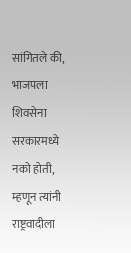सांगितले की, भाजपला शिवसेना सरकारमध्ये नको होती, म्हणून त्यांनी राष्ट्रवादीला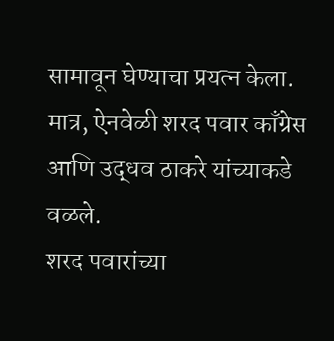सामावून घेण्याचा प्रयत्न केला. मात्र, ऐनवेळी शरद पवार काँग्रेस आणि उद्धव ठाकरे यांच्याकडे वळले.
शरद पवारांच्या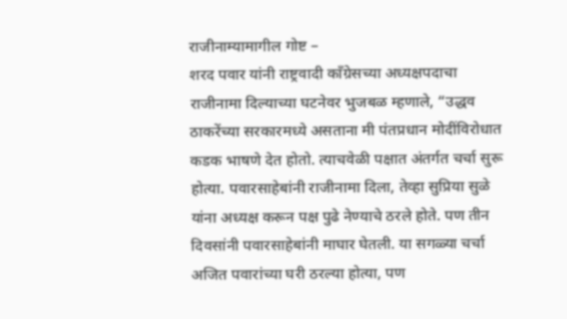राजीनाम्यामागील गोष्ट –
शरद पवार यांनी राष्ट्रवादी काँग्रेसच्या अध्यक्षपदाचा राजीनामा दिल्याच्या घटनेवर भुजबळ म्हणाले, “उद्धव ठाकरेंच्या सरकारमध्ये असताना मी पंतप्रधान मोदींविरोधात कडक भाषणे देत होतो. त्याचवेळी पक्षात अंतर्गत चर्चा सुरू होत्या. पवारसाहेबांनी राजीनामा दिला, तेव्हा सुप्रिया सुळे यांना अध्यक्ष करून पक्ष पुढे नेण्याचे ठरले होते. पण तीन दिवसांनी पवारसाहेबांनी माघार घेतली. या सगळ्या चर्चा अजित पवारांच्या घरी ठरल्या होत्या, पण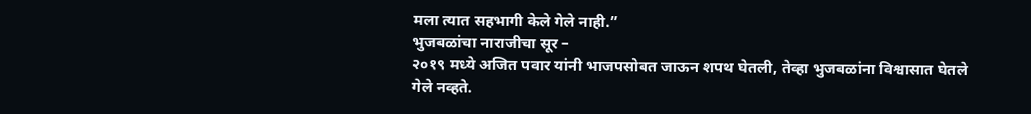मला त्यात सहभागी केले गेले नाही.”
भुजबळांचा नाराजीचा सूर –
२०१९ मध्ये अजित पवार यांनी भाजपसोबत जाऊन शपथ घेतली, तेव्हा भुजबळांना विश्वासात घेतले गेले नव्हते.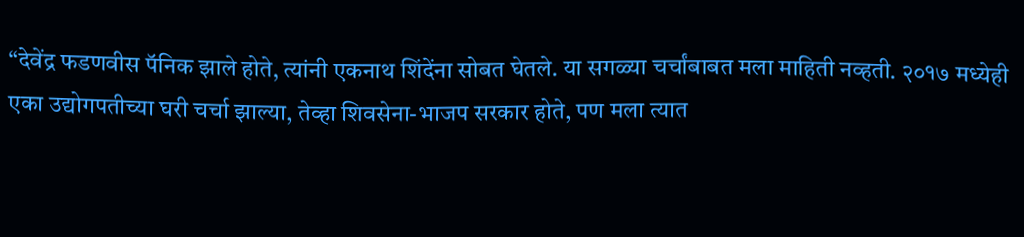“देवेंद्र फडणवीस पॅनिक झाले होते, त्यांनी एकनाथ शिंदेंना सोबत घेतले. या सगळ्या चर्चांबाबत मला माहिती नव्हती. २०१७ मध्येही एका उद्योगपतीच्या घरी चर्चा झाल्या, तेव्हा शिवसेना-भाजप सरकार होते, पण मला त्यात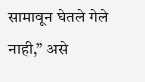सामावून घेतले गेले नाही,” असे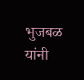भुजबळ यांनी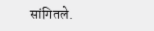सांगितले.